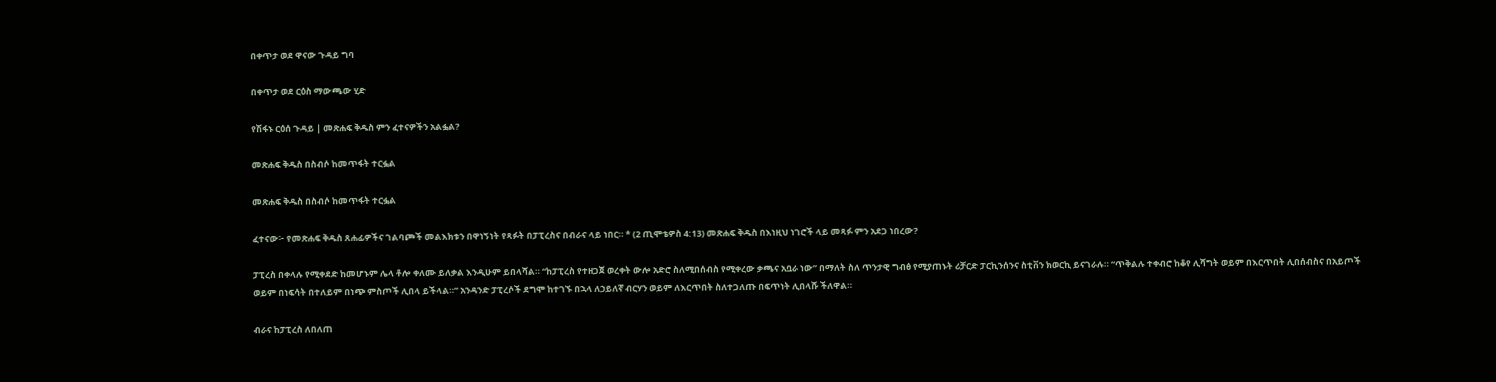በቀጥታ ወደ ዋናው ጉዳይ ግባ

በቀጥታ ወደ ርዕስ ማውጫው ሂድ

የሽፋኑ ርዕሰ ጉዳይ | መጽሐፍ ቅዱስ ምን ፈተናዎችን አልፏል?

መጽሐፍ ቅዱስ በስብሶ ከመጥፋት ተርፏል

መጽሐፍ ቅዱስ በስብሶ ከመጥፋት ተርፏል

ፈተናው፦ የመጽሐፍ ቅዱስ ጸሐፊዎችና ገልባጮች መልእክቱን በዋነኝነት የጻፉት በፓፒረስና በብራና ላይ ነበር። * (2 ጢሞቴዎስ 4:13) መጽሐፍ ቅዱስ በእነዚህ ነገሮች ላይ መጻፉ ምን አደጋ ነበረው?

ፓፒረስ በቀላሉ የሚቀደድ ከመሆኑም ሌላ ቶሎ ቀለሙ ይለቃል እንዲሁም ይበላሻል። “ከፓፒረስ የተዘጋጀ ወረቀት ውሎ አድሮ ስለሚበሰብስ የሚቀረው ቃጫና አቧራ ነው” በማለት ስለ ጥንታዊ ግብፅ የሚያጠኑት ሪቻርድ ፓርኪንሰንና ስቲቨን ክወርኪ ይናገራሉ። “ጥቅልሉ ተቀብሮ ከቆየ ሊሻግት ወይም በእርጥበት ሊበሰብስና በአይጦች ወይም በነፍሳት በተለይም በነጭ ምስጦች ሊበላ ይችላል።” አንዳንድ ፓፒረሶች ደግሞ ከተገኙ በኋላ ለኃይለኛ ብርሃን ወይም ለእርጥበት ስለተጋለጡ በፍጥነት ሊበላሹ ችለዋል።

ብራና ከፓፒረስ ለበለጠ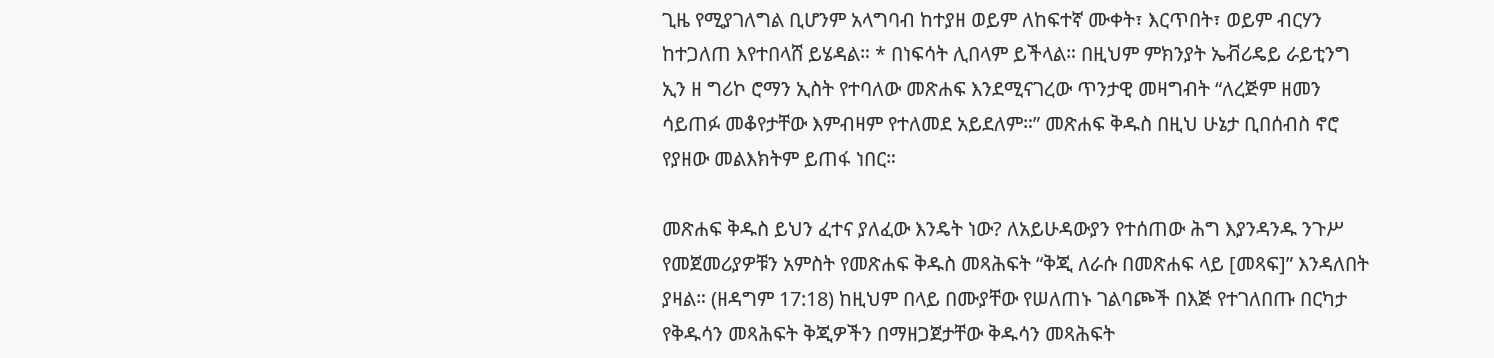ጊዜ የሚያገለግል ቢሆንም አላግባብ ከተያዘ ወይም ለከፍተኛ ሙቀት፣ እርጥበት፣ ወይም ብርሃን ከተጋለጠ እየተበላሸ ይሄዳል። * በነፍሳት ሊበላም ይችላል። በዚህም ምክንያት ኤቭሪዴይ ራይቲንግ ኢን ዘ ግሪኮ ሮማን ኢስት የተባለው መጽሐፍ እንደሚናገረው ጥንታዊ መዛግብት “ለረጅም ዘመን ሳይጠፉ መቆየታቸው እምብዛም የተለመደ አይደለም።” መጽሐፍ ቅዱስ በዚህ ሁኔታ ቢበሰብስ ኖሮ የያዘው መልእክትም ይጠፋ ነበር።

መጽሐፍ ቅዱስ ይህን ፈተና ያለፈው እንዴት ነው? ለአይሁዳውያን የተሰጠው ሕግ እያንዳንዱ ንጉሥ የመጀመሪያዎቹን አምስት የመጽሐፍ ቅዱስ መጻሕፍት “ቅጂ ለራሱ በመጽሐፍ ላይ [መጻፍ]” እንዳለበት ያዛል። (ዘዳግም 17:18) ከዚህም በላይ በሙያቸው የሠለጠኑ ገልባጮች በእጅ የተገለበጡ በርካታ የቅዱሳን መጻሕፍት ቅጂዎችን በማዘጋጀታቸው ቅዱሳን መጻሕፍት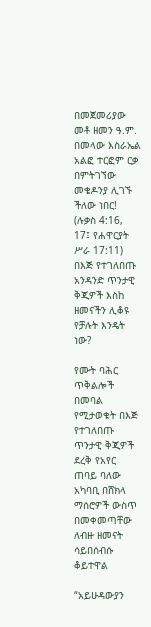በመጀመሪያው መቶ ዘመን ዓ.ም. በመላው እስራኤል አልፎ ተርፎም ርቃ በምትገኘው መቄዶንያ ሊገኙ ችለው ነበር! (ሉቃስ 4:16, 17፤ የሐዋርያት ሥራ 17:11) በእጅ የተገለበጡ አንዳንድ ጥንታዊ ቅጂዎች እስከ ዘመናችን ሊቆዩ የቻሉት እንዴት ነው?

የሙት ባሕር ጥቅልሎች በመባል የሚታወቁት በእጅ የተገለበጡ ጥንታዊ ቅጂዎች ደረቅ የአየር ጠባይ ባለው አካባቢ በሸክላ ማሰሮዎች ውስጥ በመቀመጣቸው ለብዙ ዘመናት ሳይበሰብሱ ቆይተዋል

“አይሁዳውያን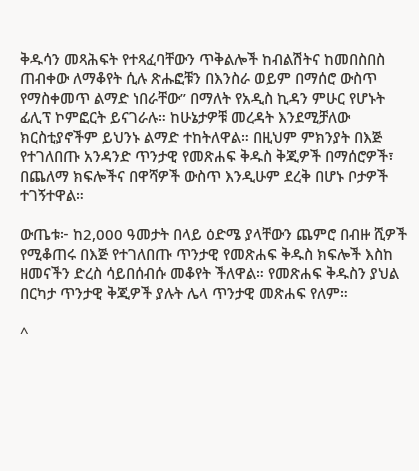ቅዱሳን መጻሕፍት የተጻፈባቸውን ጥቅልሎች ከብልሽትና ከመበስበስ ጠብቀው ለማቆየት ሲሉ ጽሑፎቹን በእንስራ ወይም በማሰሮ ውስጥ የማስቀመጥ ልማድ ነበራቸው” በማለት የአዲስ ኪዳን ምሁር የሆኑት ፊሊፕ ኮምፎርት ይናገራሉ። ከሁኔታዎቹ መረዳት እንደሚቻለው ክርስቲያኖችም ይህንኑ ልማድ ተከትለዋል። በዚህም ምክንያት በእጅ የተገለበጡ አንዳንድ ጥንታዊ የመጽሐፍ ቅዱስ ቅጂዎች በማሰሮዎች፣ በጨለማ ክፍሎችና በዋሻዎች ውስጥ እንዲሁም ደረቅ በሆኑ ቦታዎች ተገኝተዋል።

ውጤቱ፦ ከ2,000 ዓመታት በላይ ዕድሜ ያላቸውን ጨምሮ በብዙ ሺዎች የሚቆጠሩ በእጅ የተገለበጡ ጥንታዊ የመጽሐፍ ቅዱስ ክፍሎች እስከ ዘመናችን ድረስ ሳይበሰብሱ መቆየት ችለዋል። የመጽሐፍ ቅዱስን ያህል በርካታ ጥንታዊ ቅጂዎች ያሉት ሌላ ጥንታዊ መጽሐፍ የለም።

^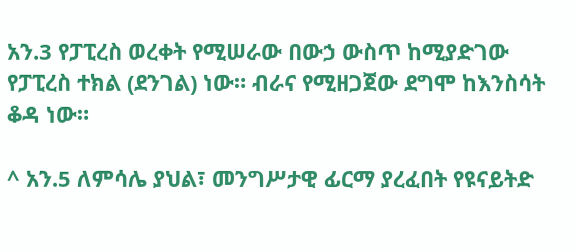አን.3 የፓፒረስ ወረቀት የሚሠራው በውኃ ውስጥ ከሚያድገው የፓፒረስ ተክል (ደንገል) ነው። ብራና የሚዘጋጀው ደግሞ ከእንስሳት ቆዳ ነው።

^ አን.5 ለምሳሌ ያህል፣ መንግሥታዊ ፊርማ ያረፈበት የዩናይትድ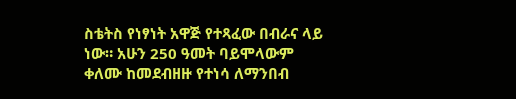ስቴትስ የነፃነት አዋጅ የተጻፈው በብራና ላይ ነው። አሁን 250 ዓመት ባይሞላውም ቀለሙ ከመደብዘዙ የተነሳ ለማንበብ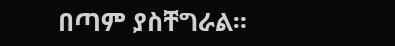በጣም ያስቸግራል።